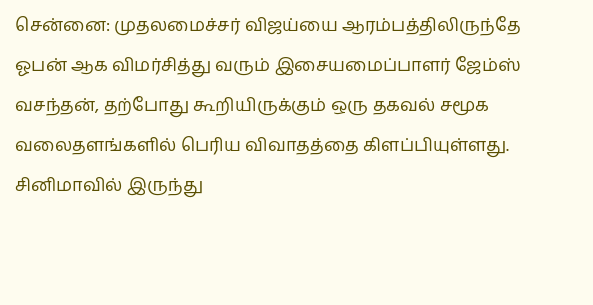சென்னை: முதலமைச்சர் விஜய்யை ஆரம்பத்திலிருந்தே ஓபன் ஆக விமர்சித்து வரும் இசையமைப்பாளர் ஜேம்ஸ் வசந்தன், தற்போது கூறியிருக்கும் ஒரு தகவல் சமூக வலைதளங்களில் பெரிய விவாதத்தை கிளப்பியுள்ளது. சினிமாவில் இருந்து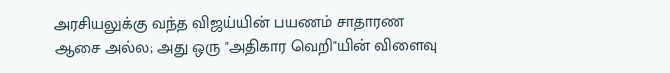அரசியலுக்கு வந்த விஜய்யின் பயணம் சாதாரண ஆசை அல்ல; அது ஒரு "அதிகார வெறி"யின் விளைவு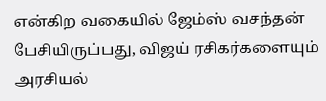என்கிற வகையில் ஜேம்ஸ் வசந்தன் பேசியிருப்பது, விஜய் ரசிகர்களையும் அரசியல்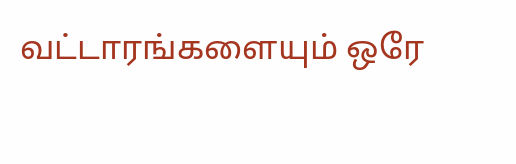வட்டாரங்களையும் ஒரே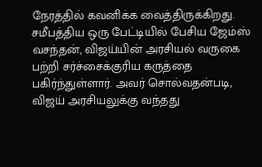நேரத்தில் கவனிக்க வைத்திருக்கிறது.
சமீபத்திய ஒரு பேட்டியில் பேசிய ஜேம்ஸ் வசந்தன், விஜய்யின் அரசியல் வருகை பற்றி சர்ச்சைக்குரிய கருத்தை பகிர்ந்துள்ளார். அவர் சொல்வதன்படி, விஜய் அரசியலுக்கு வந்தது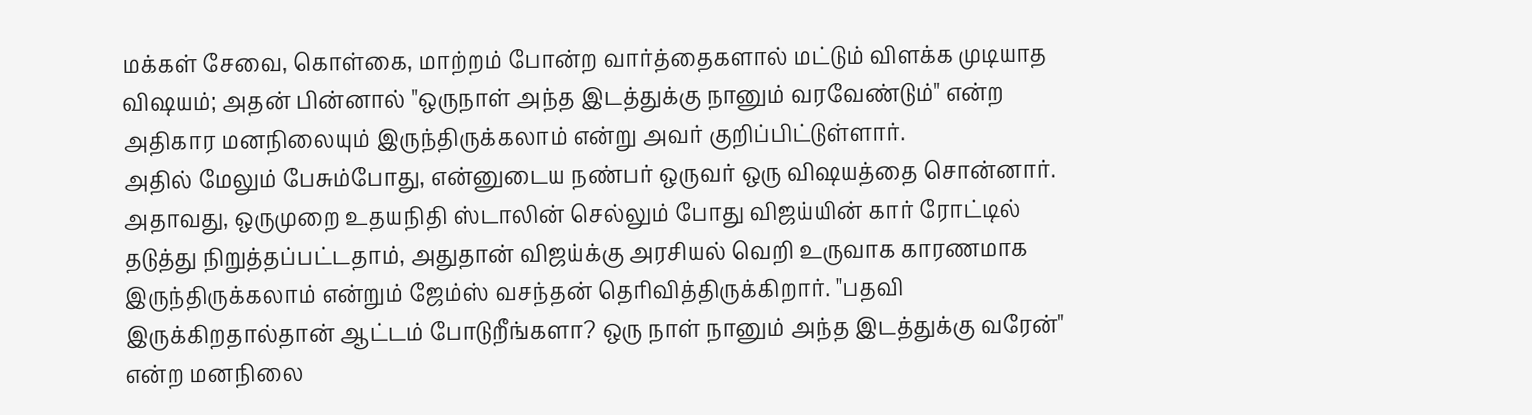மக்கள் சேவை, கொள்கை, மாற்றம் போன்ற வார்த்தைகளால் மட்டும் விளக்க முடியாத விஷயம்; அதன் பின்னால் "ஒருநாள் அந்த இடத்துக்கு நானும் வரவேண்டும்" என்ற அதிகார மனநிலையும் இருந்திருக்கலாம் என்று அவர் குறிப்பிட்டுள்ளார்.
அதில் மேலும் பேசும்போது, என்னுடைய நண்பர் ஒருவர் ஒரு விஷயத்தை சொன்னார். அதாவது, ஒருமுறை உதயநிதி ஸ்டாலின் செல்லும் போது விஜய்யின் கார் ரோட்டில் தடுத்து நிறுத்தப்பட்டதாம், அதுதான் விஜய்க்கு அரசியல் வெறி உருவாக காரணமாக இருந்திருக்கலாம் என்றும் ஜேம்ஸ் வசந்தன் தெரிவித்திருக்கிறார். "பதவி இருக்கிறதால்தான் ஆட்டம் போடுறீங்களா? ஒரு நாள் நானும் அந்த இடத்துக்கு வரேன்" என்ற மனநிலை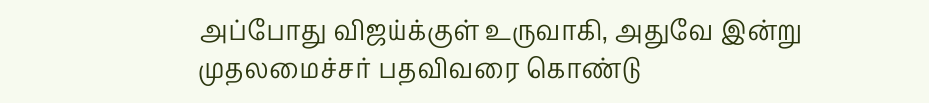அப்போது விஜய்க்குள் உருவாகி, அதுவே இன்று முதலமைச்சர் பதவிவரை கொண்டு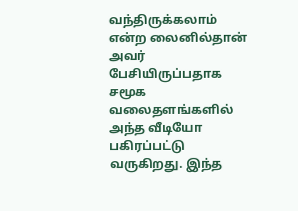வந்திருக்கலாம் என்ற லைனில்தான் அவர் பேசியிருப்பதாக சமூக வலைதளங்களில் அந்த வீடியோ பகிரப்பட்டு வருகிறது. இந்த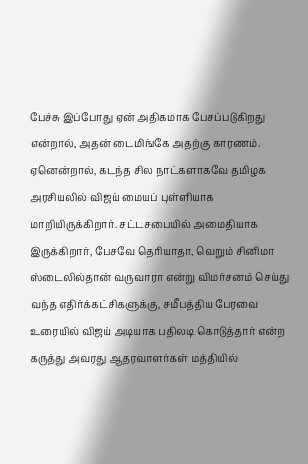பேச்சு இப்போது ஏன் அதிகமாக பேசப்படுகிறது என்றால், அதன் டைமிங்கே அதற்கு காரணம். ஏனென்றால், கடந்த சில நாட்களாகவே தமிழக அரசியலில் விஜய் மையப் புள்ளியாக மாறியிருக்கிறார். சட்டசபையில் அமைதியாக இருக்கிறார், பேசவே தெரியாதா, வெறும் சினிமா ஸ்டைலில்தான் வருவாரா என்று விமர்சனம் செய்து வந்த எதிர்க்கட்சிகளுக்கு, சமீபத்திய பேரவை உரையில் விஜய் அடியாக பதிலடி கொடுத்தார் என்ற கருத்து அவரது ஆதரவாளர்கள் மத்தியில்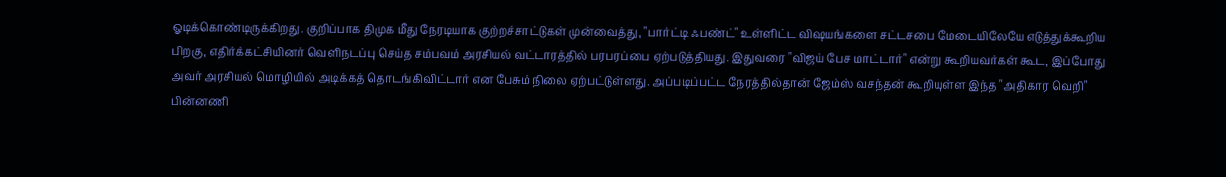ஓடிக்கொண்டிருக்கிறது. குறிப்பாக திமுக மீது நேரடியாக குற்றச்சாட்டுகள் முன்வைத்து, "பார்ட்டி ஃபண்ட்" உள்ளிட்ட விஷயங்களை சட்டசபை மேடையிலேயே எடுத்துக்கூறிய பிறகு, எதிர்க்கட்சியினர் வெளிநடப்பு செய்த சம்பவம் அரசியல் வட்டாரத்தில் பரபரப்பை ஏற்படுத்தியது. இதுவரை "விஜய் பேச மாட்டார்" என்று கூறியவர்கள் கூட, இப்போது அவர் அரசியல் மொழியில் அடிக்கத் தொடங்கிவிட்டார் என பேசும் நிலை ஏற்பட்டுள்ளது. அப்படிப்பட்ட நேரத்தில்தான் ஜேம்ஸ் வசந்தன் கூறியுள்ள இந்த "அதிகார வெறி" பின்னணி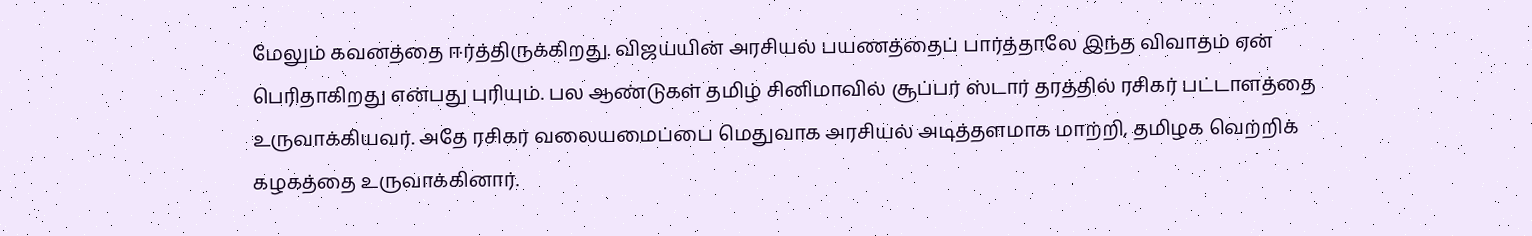மேலும் கவனத்தை ஈர்த்திருக்கிறது. விஜய்யின் அரசியல் பயணத்தைப் பார்த்தாலே இந்த விவாதம் ஏன் பெரிதாகிறது என்பது புரியும். பல ஆண்டுகள் தமிழ் சினிமாவில் சூப்பர் ஸ்டார் தரத்தில் ரசிகர் பட்டாளத்தை உருவாக்கியவர். அதே ரசிகர் வலையமைப்பை மெதுவாக அரசியல் அடித்தளமாக மாற்றி, தமிழக வெற்றிக் கழகத்தை உருவாக்கினார்.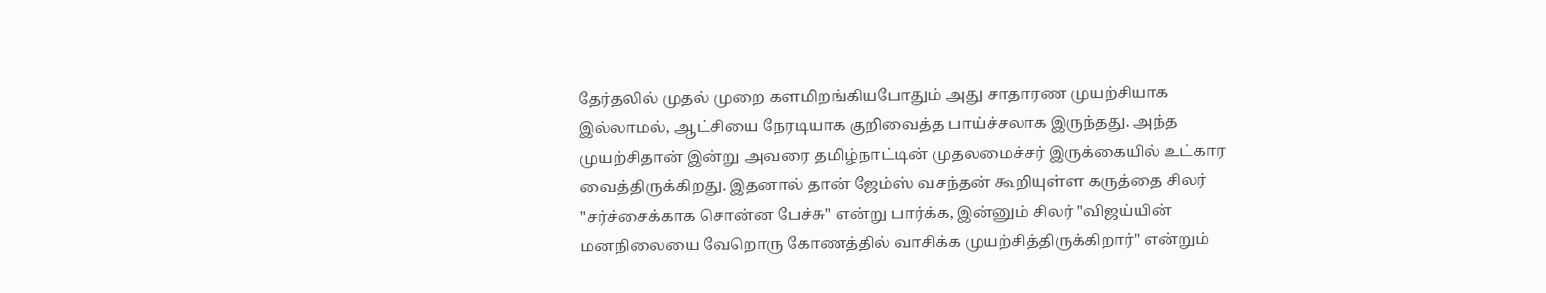தேர்தலில் முதல் முறை களமிறங்கியபோதும் அது சாதாரண முயற்சியாக இல்லாமல், ஆட்சியை நேரடியாக குறிவைத்த பாய்ச்சலாக இருந்தது. அந்த முயற்சிதான் இன்று அவரை தமிழ்நாட்டின் முதலமைச்சர் இருக்கையில் உட்கார வைத்திருக்கிறது. இதனால் தான் ஜேம்ஸ் வசந்தன் கூறியுள்ள கருத்தை சிலர் "சர்ச்சைக்காக சொன்ன பேச்சு" என்று பார்க்க, இன்னும் சிலர் "விஜய்யின் மனநிலையை வேறொரு கோணத்தில் வாசிக்க முயற்சித்திருக்கிறார்" என்றும்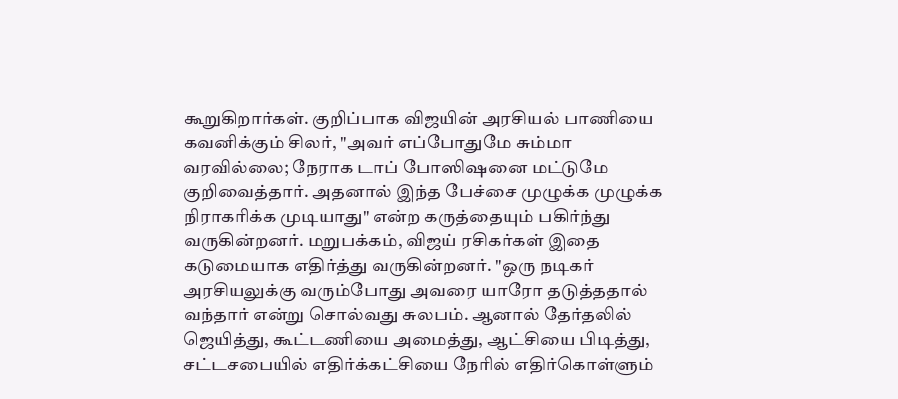கூறுகிறார்கள். குறிப்பாக விஜயின் அரசியல் பாணியை கவனிக்கும் சிலர், "அவர் எப்போதுமே சும்மா வரவில்லை; நேராக டாப் போஸிஷனை மட்டுமே குறிவைத்தார். அதனால் இந்த பேச்சை முழுக்க முழுக்க நிராகரிக்க முடியாது" என்ற கருத்தையும் பகிர்ந்து வருகின்றனர். மறுபக்கம், விஜய் ரசிகர்கள் இதை கடுமையாக எதிர்த்து வருகின்றனர். "ஒரு நடிகர் அரசியலுக்கு வரும்போது அவரை யாரோ தடுத்ததால் வந்தார் என்று சொல்வது சுலபம். ஆனால் தேர்தலில் ஜெயித்து, கூட்டணியை அமைத்து, ஆட்சியை பிடித்து, சட்டசபையில் எதிர்க்கட்சியை நேரில் எதிர்கொள்ளும்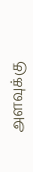அளவுக்கு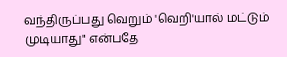வந்திருப்பது வெறும் 'வெறி'யால் மட்டும் முடியாது" என்பதே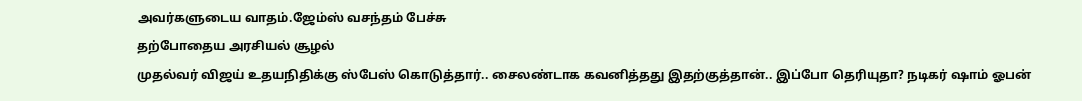அவர்களுடைய வாதம்.ஜேம்ஸ் வசந்தம் பேச்சு
தற்போதைய அரசியல் சூழல்
முதல்வர் விஜய் உதயநிதிக்கு ஸ்பேஸ் கொடுத்தார்.. சைலண்டாக கவனித்தது இதற்குத்தான்.. இப்போ தெரியுதா? நடிகர் ஷாம் ஓபன்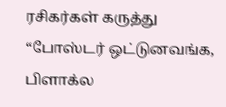ரசிகர்கள் கருத்து
“போஸ்டர் ஒட்டுனவங்க, பிளாக்ல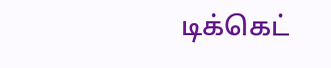டிக்கெட்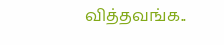வித்தவங்க..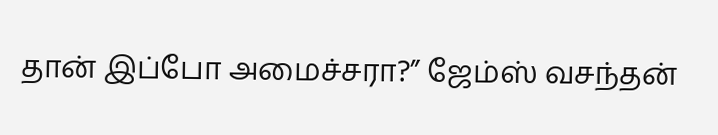தான் இப்போ அமைச்சரா?” ஜேம்ஸ் வசந்தன்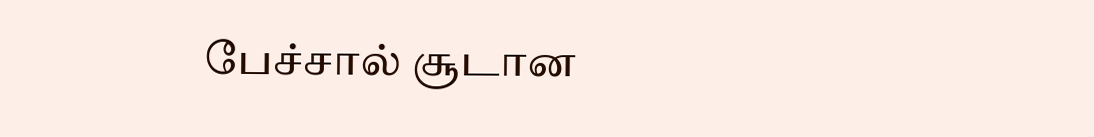பேச்சால் சூடான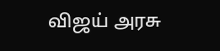விஜய் அரசு